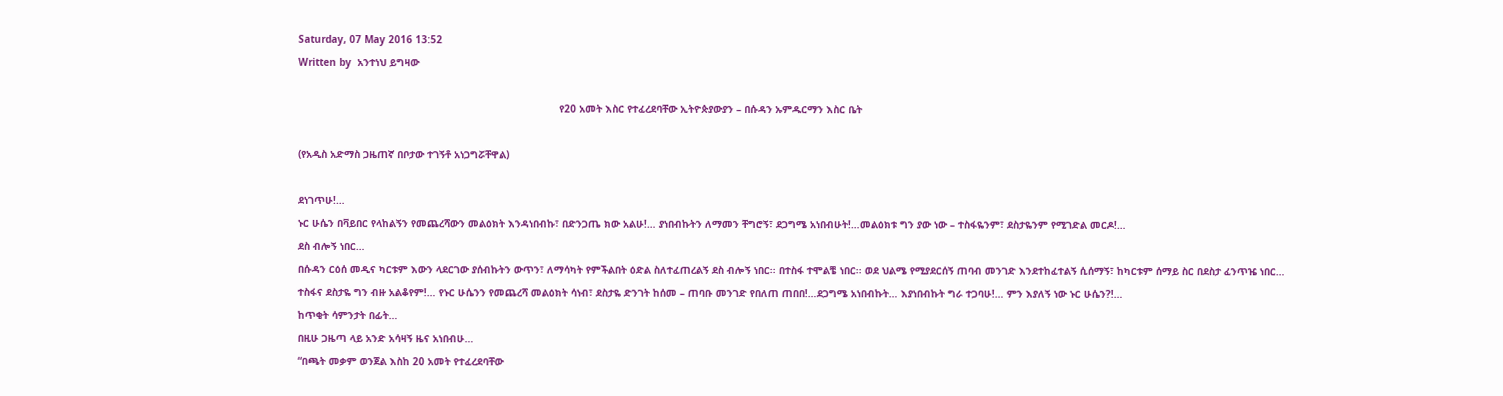Saturday, 07 May 2016 13:52
Written by  አንተነህ ይግዛው

                                                                                       የ20 አመት እስር የተፈረደባቸው ኢትዮጵያውያን – በሱዳን ኡምዱርማን እስር ቤት

(የአዲስ አድማስ ጋዜጠኛ በቦታው ተገኝቶ አነጋግሯቸዋል)

ደነገጥሁ!…
ኑር ሁሴን በቫይበር የላከልኝን የመጨረሻውን መልዕክት እንዳነበብኩ፣ በድንጋጤ ክው አልሁ!… ያነበብኩትን ለማመን ቸግሮኝ፣ ደጋግሜ አነበብሁት!…መልዕክቱ ግን ያው ነው – ተስፋዬንም፣ ደስታዬንም የሚገድል መርዶ!…
ደስ ብሎኝ ነበር…
በሱዳን ርዕሰ መዲና ካርቱም እውን ላደርገው ያሰብኩትን ውጥን፣ ለማሳካት የምችልበት ዕድል ስለተፈጠረልኝ ደስ ብሎኝ ነበር፡፡ በተስፋ ተሞልቼ ነበር፡፡ ወደ ህልሜ የሚያደርሰኝ ጠባብ መንገድ እንደተከፈተልኝ ሲሰማኝ፣ ከካርቱም ሰማይ ስር በደስታ ፈንጥዤ ነበር…
ተስፋና ደስታዬ ግን ብዙ አልቆየም!… የኑር ሁሴንን የመጨረሻ መልዕክት ሳነብ፣ ደስታዬ ድንገት ከሰመ – ጠባቡ መንገድ የበለጠ ጠበበ!…ደጋግሜ አነበብኩት… እያነበብኩት ግራ ተጋባሁ!… ምን እያለኝ ነው ኑር ሁሴን?!…
ከጥቂት ሳምንታት በፊት…
በዚሁ ጋዜጣ ላይ አንድ አሳዛኝ ዜና አነበብሁ…
“በጫት መቃም ወንጀል እስከ 20 አመት የተፈረደባቸው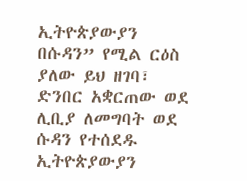ኢትዮጵያውያን በሱዳን” የሚል ርዕስ ያለው ይህ ዘገባ፣ ድንበር አቋርጠው ወደ ሊቢያ ለመግባት ወደ ሱዳን የተሰደዱ ኢትዮጵያውያን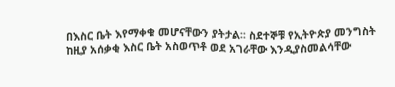በእስር ቤት እየማቀቁ መሆናቸውን ያትታል፡፡ ስደተኞቹ የኢትዮጵያ መንግስት ከዚያ አሰቃቂ እስር ቤት አስወጥቶ ወደ አገራቸው እንዲያስመልሳቸው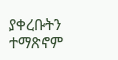ያቀረቡትን ተማጽኖም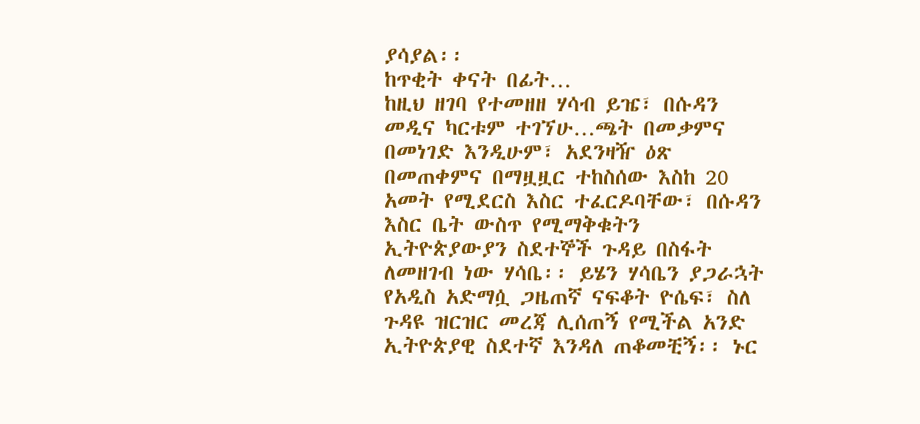ያሳያል፡፡
ከጥቂት ቀናት በፊት…
ከዚህ ዘገባ የተመዘዘ ሃሳብ ይዤ፣ በሱዳን መዲና ካርቱም ተገኘሁ…ጫት በመቃምና በመነገድ እንዲሁም፣ አደንዛዥ ዕጽ በመጠቀምና በማዟዟር ተከስሰው እስከ 20 አመት የሚደርስ እስር ተፈርዶባቸው፣ በሱዳን እስር ቤት ውስጥ የሚማቅቁትን ኢትዮጵያውያን ስደተኞች ጉዳይ በስፋት ለመዘገብ ነው ሃሳቤ፡፡ ይሄን ሃሳቤን ያጋራኋት የአዲስ አድማሷ ጋዜጠኛ ናፍቆት ዮሴፍ፣ ስለ ጉዳዩ ዝርዝር መረጃ ሊሰጠኝ የሚችል አንድ ኢትዮጵያዊ ስደተኛ እንዳለ ጠቆመቺኝ፡፡ ኑር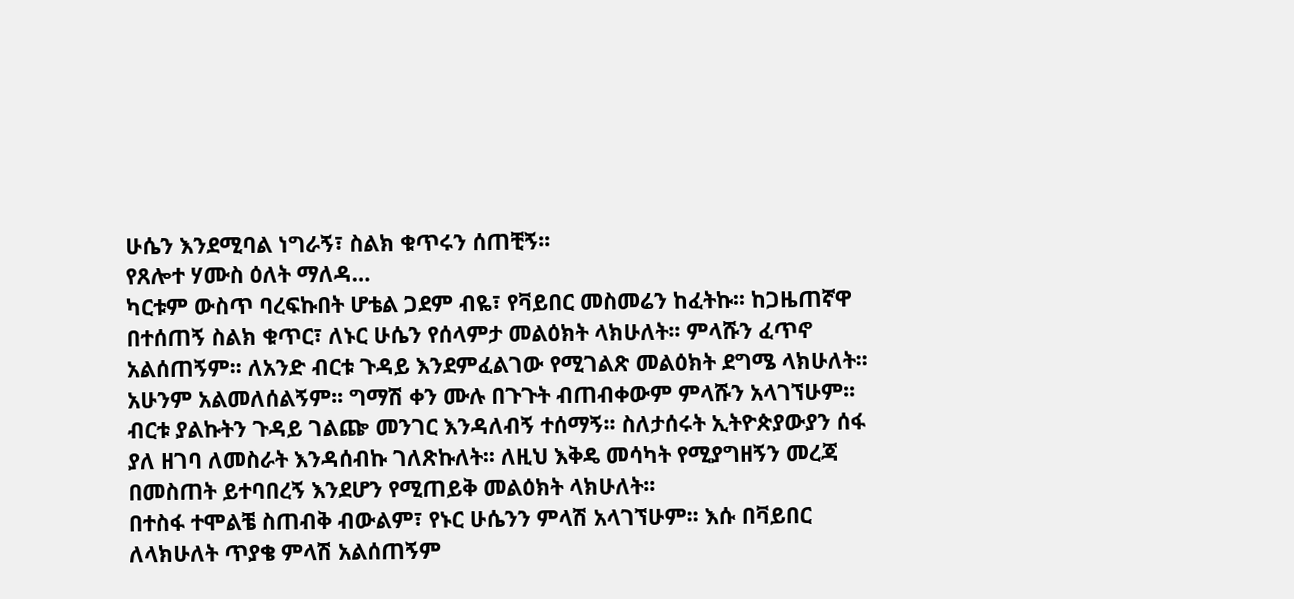ሁሴን እንደሚባል ነግራኝ፣ ስልክ ቁጥሩን ሰጠቺኝ፡፡
የጸሎተ ሃሙስ ዕለት ማለዳ…
ካርቱም ውስጥ ባረፍኩበት ሆቴል ጋደም ብዬ፣ የቫይበር መስመሬን ከፈትኩ፡፡ ከጋዜጠኛዋ በተሰጠኝ ስልክ ቁጥር፣ ለኑር ሁሴን የሰላምታ መልዕክት ላክሁለት፡፡ ምላሹን ፈጥኖ አልሰጠኝም፡፡ ለአንድ ብርቱ ጉዳይ እንደምፈልገው የሚገልጽ መልዕክት ደግሜ ላክሁለት፡፡ አሁንም አልመለሰልኝም፡፡ ግማሽ ቀን ሙሉ በጉጉት ብጠብቀውም ምላሹን አላገኘሁም፡፡ ብርቱ ያልኩትን ጉዳይ ገልጬ መንገር እንዳለብኝ ተሰማኝ፡፡ ስለታሰሩት ኢትዮጵያውያን ሰፋ ያለ ዘገባ ለመስራት እንዳሰብኩ ገለጽኩለት፡፡ ለዚህ እቅዴ መሳካት የሚያግዘኝን መረጃ በመስጠት ይተባበረኝ እንደሆን የሚጠይቅ መልዕክት ላክሁለት፡፡
በተስፋ ተሞልቼ ስጠብቅ ብውልም፣ የኑር ሁሴንን ምላሽ አላገኘሁም፡፡ እሱ በቫይበር ለላክሁለት ጥያቄ ምላሽ አልሰጠኝም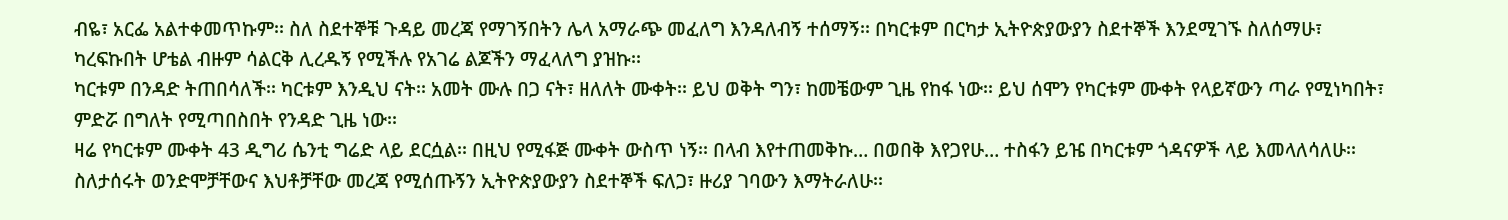ብዬ፣ አርፌ አልተቀመጥኩም፡፡ ስለ ስደተኞቹ ጉዳይ መረጃ የማገኝበትን ሌላ አማራጭ መፈለግ እንዳለብኝ ተሰማኝ፡፡ በካርቱም በርካታ ኢትዮጵያውያን ስደተኞች እንደሚገኙ ስለሰማሁ፣ ካረፍኩበት ሆቴል ብዙም ሳልርቅ ሊረዱኝ የሚችሉ የአገሬ ልጆችን ማፈላለግ ያዝኩ፡፡
ካርቱም በንዳድ ትጠበሳለች፡፡ ካርቱም እንዲህ ናት፡፡ አመት ሙሉ በጋ ናት፣ ዘለለት ሙቀት፡፡ ይህ ወቅት ግን፣ ከመቼውም ጊዜ የከፋ ነው፡፡ ይህ ሰሞን የካርቱም ሙቀት የላይኛውን ጣራ የሚነካበት፣ ምድሯ በግለት የሚጣበስበት የንዳድ ጊዜ ነው፡፡
ዛሬ የካርቱም ሙቀት 43 ዲግሪ ሴንቲ ግሬድ ላይ ደርሷል፡፡ በዚህ የሚፋጅ ሙቀት ውስጥ ነኝ፡፡ በላብ እየተጠመቅኩ… በወበቅ እየጋየሁ… ተስፋን ይዤ በካርቱም ጎዳናዎች ላይ እመላለሳለሁ፡፡ ስለታሰሩት ወንድሞቻቸውና እህቶቻቸው መረጃ የሚሰጡኝን ኢትዮጵያውያን ስደተኞች ፍለጋ፣ ዙሪያ ገባውን እማትራለሁ፡፡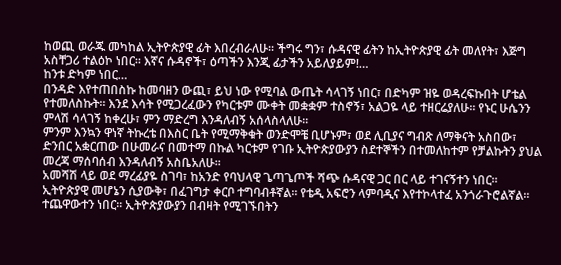ከወጪ ወራጁ መካከል ኢትዮጵያዊ ፊት እበረብራለሁ፡፡ ችግሩ ግን፣ ሱዳናዊ ፊትን ከኢትዮጵያዊ ፊት መለየት፣ እጅግ አስቸጋሪ ተልዕኮ ነበር፡፡ እኛና ሱዳኖች፣ ዕጣችን እንጂ ፊታችን አይለያይም!…
ከንቱ ድካም ነበር…
በንዳድ እየተጠበስኩ ከመባዘን ውጪ፣ ይህ ነው የሚባል ውጤት ሳላገኝ ነበር፣ በድካም ዝዬ ወዳረፍኩበት ሆቴል የተመለስኩት፡፡ እንደ እሳት የሚጋረፈውን የካርቱም ሙቀት መቋቋም ተስኖኝ፣ አልጋዬ ላይ ተዘርሬያለሁ፡፡ የኑር ሁሴንን ምላሽ ሳላገኝ ከቀረሁ፣ ምን ማድረግ እንዳለብኝ አሰላስላለሁ፡፡
ምንም እንኳን ዋነኛ ትኩረቴ በእስር ቤት የሚማቅቁት ወንድሞቼ ቢሆኑም፣ ወደ ሊቢያና ግብጽ ለማቅናት አስበው፣ ድንበር አቋርጠው በሁመራና በመተማ በኩል ካርቱም የገቡ ኢትዮጵያውያን ስደተኞችን በተመለከተም የቻልኩትን ያህል መረጃ ማሰባሰብ እንዳለብኝ አስቤአለሁ፡፡
አመሻሽ ላይ ወደ ማረፊያዬ ስገባ፣ ከአንድ የባህላዊ ጌጣጌጦች ሻጭ ሱዳናዊ ጋር በር ላይ ተገናኝተን ነበር፡፡ ኢትዮጵያዊ መሆኔን ሲያውቅ፣ በፈገግታ ቀርቦ ተግባብቶኛል፡፡ የቴዲ አፍሮን ላምባዲና እየተኮላተፈ አንጎራጉሮልኛል፡፡  ተጨዋውተን ነበር፡፡ ኢትዮጵያውያን በብዛት የሚገኙበትን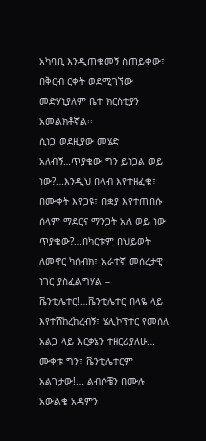አካባቢ እንዲጠቁመኝ ስጠይቀው፣ በቅርብ ርቀት ወደሚገኘው መድሃኒያለም ቤተ ክርስቲያን አመልክቶኛል፡፡
ሲነጋ ወደዚያው መሄድ አለብኝ…ጥያቄው ግን ይነጋል ወይ ነው?…እንዲህ በላብ እየተዘፈቁ፣ በሙቀት እየጋዩ፣ በቋያ እየተጠበሱ ሰላም ማደርና ማንጋት አለ ወይ ነው ጥያቄው?…በካርቱም በህይወት ለመኖር ካሰብክ፣ አራተኛ መሰረታዊ ነገር ያስፈልግሃል – ቬንቲሌተር!…ቬንቲሌተር በላዬ ላይ እየተሸከረከረብኝ፣ ሄሊኮፕተር የመሰለ አልጋ ላይ እርቃኔን ተዘርሪያለሁ… ሙቀቱ ግን፣ ቬንቲሌተርም አልገታው!… ልብሶቼን በሙሉ አውልቄ አዳምን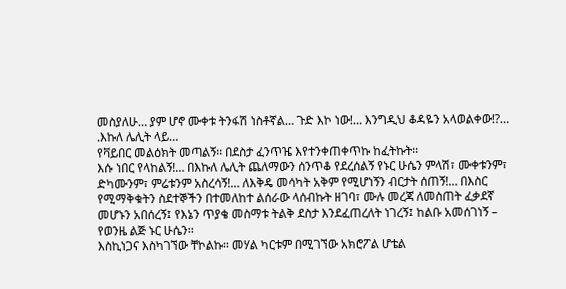መስያለሁ… ያም ሆኖ ሙቀቱ ትንፋሽ ነስቶኛል… ጉድ እኮ ነው!… እንግዲህ ቆዳዬን አላወልቀው!?…
.እኩለ ሌሊት ላይ…
የቫይበር መልዕክት መጣልኝ፡፡ በደስታ ፈንጥዤ እየተንቀጠቀጥኩ ከፈትኩት፡፡
እሱ ነበር የላከልኝ!… በእኩለ ሌሊት ጨለማውን ሰንጥቆ የደረሰልኝ የኑር ሁሴን ምላሽ፣ ሙቀቱንም፣ ድካሙንም፣ ምሬቱንም አስረሳኝ!… ለእቅዴ መሳካት አቅም የሚሆነኝን ብርታት ሰጠኝ!… በእስር የሚማቅቁትን ስደተኞችን በተመለከተ ልሰራው ላሰብኩት ዘገባ፣ ሙሉ መረጃ ለመስጠት ፈቃደኛ መሆኑን አበሰረኝ፤ የእኔን ጥያቄ መስማቱ ትልቅ ደስታ እንደፈጠረለት ነገረኝ፤ ከልቡ አመሰገነኝ – የወንዜ ልጅ ኑር ሁሴን፡፡
እስኪነጋና እስካገኘው ቸኮልኩ፡፡ መሃል ካርቱም በሚገኘው አክሮፖል ሆቴል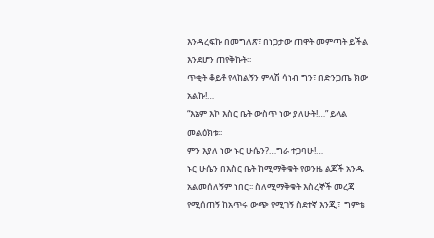እንዳረፍኩ በመግለጽ፣ በነጋታው ጠዋት መምጣት ይችል እንደሆን ጠየቅኩት፡፡
ጥቂት ቆይቶ የላከልኝን ምላሽ ሳነብ ግን፣ በድንጋጤ ክው አልኩ!…
“እኔም እኮ እስር ቤት ውስጥ ነው ያለሁት!…” ይላል መልዕክቱ፡፡
ምን እያለ ነው ኑር ሁሴን?…ግራ ተጋባሁ!…
ኑር ሁሴን በእስር ቤት ከሚማቅቁት የወንዜ ልጆች አንዱ አልመሰለኝም ነበር፡፡ ስለሚማቅቁት እስረኞች መረጃ የሚሰጠኝ ከአጥሩ ውጭ የሚገኝ ስደተኛ እንጂ፣  ግምቴ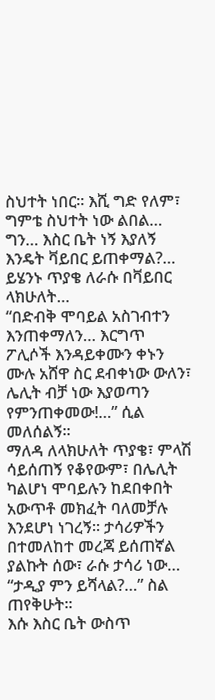ስህተት ነበር፡፡ እሺ ግድ የለም፣ ግምቴ ስህተት ነው ልበል… ግን… እስር ቤት ነኝ እያለኝ እንዴት ቫይበር ይጠቀማል?… ይሄንኑ ጥያቄ ለራሱ በቫይበር ላክሁለት…
“በድብቅ ሞባይል አስገብተን እንጠቀማለን… እርግጥ ፖሊሶች እንዳይቀሙን ቀኑን ሙሉ አሸዋ ስር ደብቀነው ውለን፣ ሌሊት ብቻ ነው እያወጣን የምንጠቀመው!…” ሲል መለሰልኝ፡፡
ማለዳ ለላክሁለት ጥያቄ፣ ምላሽ ሳይሰጠኝ የቆየውም፣ በሌሊት ካልሆነ ሞባይሉን ከደበቀበት አውጥቶ መክፈት ባለመቻሉ እንደሆነ ነገረኝ፡፡ ታሳሪዎችን በተመለከተ መረጃ ይሰጠኛል ያልኩት ሰው፣ ራሱ ታሳሪ ነው…
“ታዲያ ምን ይሻላል?…” ስል ጠየቅሁት፡፡
እሱ እስር ቤት ውስጥ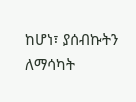ከሆነ፣ ያሰብኩትን ለማሳካት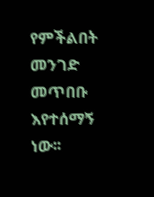የምችልበት መንገድ መጥበቡ እየተሰማኝ ነው፡፡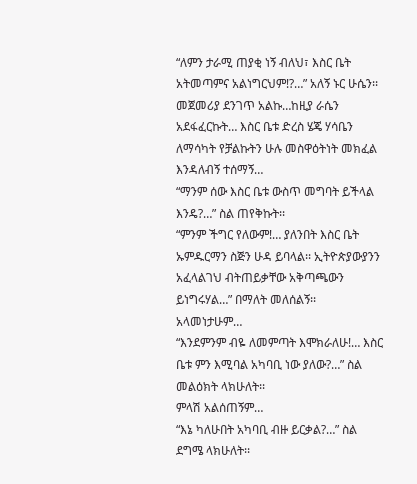“ለምን ታራሚ ጠያቂ ነኝ ብለህ፣ እስር ቤት አትመጣምና አልነግርህም!?…” አለኝ ኑር ሁሴን፡፡
መጀመሪያ ደንገጥ አልኩ…ከዚያ ራሴን አደፋፈርኩት… እስር ቤቱ ድረስ ሄጄ ሃሳቤን ለማሳካት የቻልኩትን ሁሉ መስዋዕትነት መክፈል እንዳለብኝ ተሰማኝ…
“ማንም ሰው እስር ቤቱ ውስጥ መግባት ይችላል እንዴ?…” ስል ጠየቅኩት፡፡
“ምንም ችግር የለውም!… ያለንበት እስር ቤት ኡምዱርማን ስጅን ሁዳ ይባላል፡፡ ኢትዮጵያውያንን አፈላልገህ ብትጠይቃቸው አቅጣጫውን ይነግሩሃል…” በማለት መለሰልኝ፡፡
አላመነታሁም…
“እንደምንም ብዬ ለመምጣት እሞክራለሁ!… እስር ቤቱ ምን እሚባል አካባቢ ነው ያለው?…” ስል መልዕክት ላክሁለት፡፡
ምላሽ አልሰጠኝም…
“እኔ ካለሁበት አካባቢ ብዙ ይርቃል?…” ስል ደግሜ ላክሁለት፡፡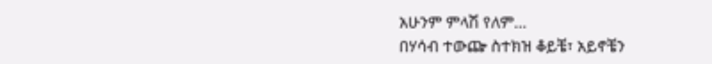አሁንም ምላሽ የለም…
በሃሳብ ተውጬ ስተክዝ ቆይቼ፣ አይኖቼን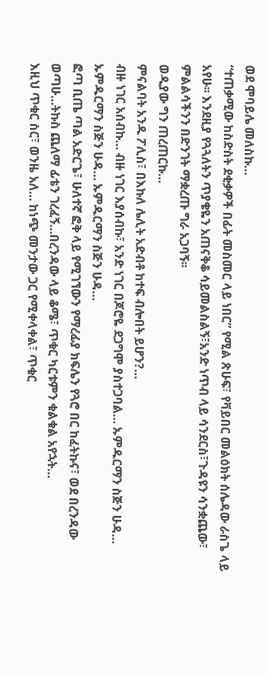ወደ ሞባይሌ መለስኩ…
“ተጠቃሚው ከስድስት ደቂቃዎች በፊት መስመር ላይ ነበር” የሚል ጽሁፍ፣ የቫይበር መልዕክት ሰሌዳው ራስጌ ላይ አየሁ፡፡ እንደዚያ የጓጓለትን ጥያቄዬን አጠናቅቆ ሳይመልስልኝ፣አንድ ነጥብ ላይ ሳንደርስ፣ጉዳዩን ሳንቋጨው፣ ምልልሳችንን በድንገት ማቋረጡ ግራ አጋባኝ፡፡
ወዲያው ግን ጠረጠርኩ…
ምናልባት አንዱ ፖሊስ፣ በእኩለ ሌሊት አድብቶ ከተፍ ብሎበት ይሆን?…
ብዙ ነገር አሰብኩ… ብዙ ነገር እያሰብኩ፣ አንድ ነገር በጆሮዬ ደጋግሞ ያስተጋባል… ኡምዱርማን ስጅን ሁዳ… ኡምዱርማን ስጅን ሁዳ… ኡምዱርማን ስጅን ሁዳ…
ፎጣ ቢጤ ጣል አድርጌ፣ ሁለተኛ ፎቅ ላይ የሚገኘውን የማረፊያ ክፍሌን የጓሮ በር ከፈትኩና፣ ወደ በረንዳው ወጣሁ…ትኩስ ጨለማ ፊቴን ገረፈኝ…በረንዳው ላይ ቆሜ፣ ጥቁር ካርቱምን ቁልቁል አየኋት…
እዚህ ጥቁር ስር፣ ወንዜ አለ… ከነጭ መንታው ጋር የሚቀላቀል፣ ጥቁር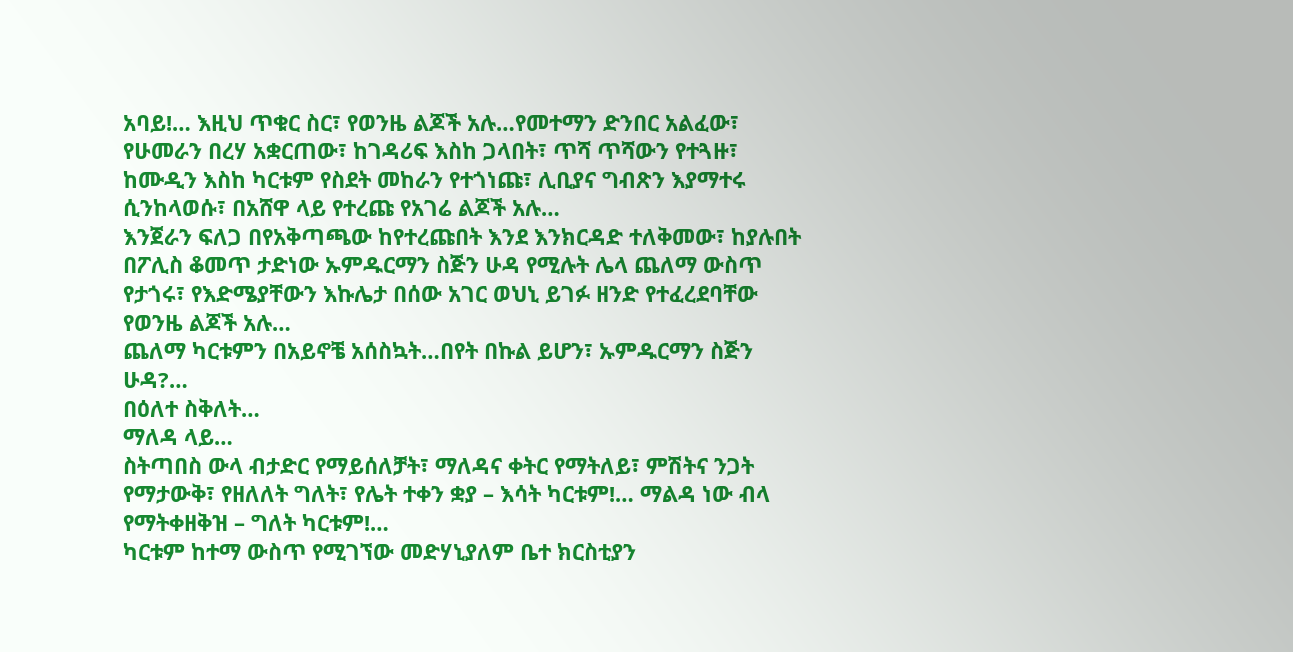አባይ!… እዚህ ጥቁር ስር፣ የወንዜ ልጆች አሉ…የመተማን ድንበር አልፈው፣ የሁመራን በረሃ አቋርጠው፣ ከገዳሪፍ እስከ ጋላበት፣ ጥሻ ጥሻውን የተጓዙ፣ ከሙዲን እስከ ካርቱም የስደት መከራን የተጎነጩ፣ ሊቢያና ግብጽን እያማተሩ ሲንከላወሱ፣ በአሸዋ ላይ የተረጩ የአገሬ ልጆች አሉ…
እንጀራን ፍለጋ በየአቅጣጫው ከየተረጩበት እንደ እንክርዳድ ተለቅመው፣ ከያሉበት በፖሊስ ቆመጥ ታድነው ኡምዱርማን ስጅን ሁዳ የሚሉት ሌላ ጨለማ ውስጥ የታጎሩ፣ የእድሜያቸውን እኩሌታ በሰው አገር ወህኒ ይገፉ ዘንድ የተፈረደባቸው የወንዜ ልጆች አሉ…
ጨለማ ካርቱምን በአይኖቼ አሰስኳት…በየት በኩል ይሆን፣ ኡምዱርማን ስጅን ሁዳ?…
በዕለተ ስቅለት…
ማለዳ ላይ…
ስትጣበስ ውላ ብታድር የማይሰለቻት፣ ማለዳና ቀትር የማትለይ፣ ምሽትና ንጋት የማታውቅ፣ የዘለለት ግለት፣ የሌት ተቀን ቋያ – እሳት ካርቱም!… ማልዳ ነው ብላ የማትቀዘቅዝ – ግለት ካርቱም!…
ካርቱም ከተማ ውስጥ የሚገኘው መድሃኒያለም ቤተ ክርስቲያን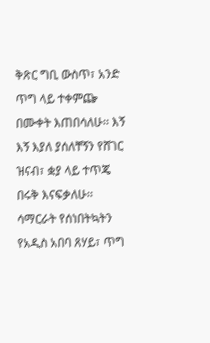ቅጽር ግቢ ውስጥ፣ አንድ ጥግ ላይ ተቀምጬ በሙቀት እጠበሳለሁ፡፡ እኝ እኝ እያለ ያሰለቸኝን የሸገር ዝናብ፣ ቋያ ላይ ተጥጄ በሩቅ እናፍቃለሁ፡፡ ሳማርራት የሰነበትኳትን የአዲስ አበባ ጸሃይ፣ ጥግ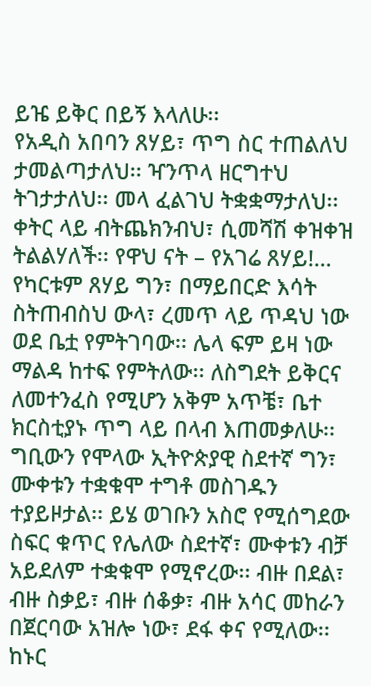ይዤ ይቅር በይኝ እላለሁ፡፡
የአዲስ አበባን ጸሃይ፣ ጥግ ስር ተጠልለህ ታመልጣታለህ፡፡ ዣንጥላ ዘርግተህ ትገታታለህ፡፡ መላ ፈልገህ ትቋቋማታለህ፡፡ ቀትር ላይ ብትጨክንብህ፣ ሲመሻሽ ቀዝቀዝ ትልልሃለች፡፡ የዋህ ናት – የአገሬ ጸሃይ!…
የካርቱም ጸሃይ ግን፣ በማይበርድ እሳት ስትጠብስህ ውላ፣ ረመጥ ላይ ጥዳህ ነው ወደ ቤቷ የምትገባው፡፡ ሌላ ፍም ይዛ ነው ማልዳ ከተፍ የምትለው፡፡ ለስግደት ይቅርና ለመተንፈስ የሚሆን አቅም አጥቼ፣ ቤተ ክርስቲያኑ ጥግ ላይ በላብ እጠመቃለሁ፡፡ ግቢውን የሞላው ኢትዮጵያዊ ስደተኛ ግን፣ ሙቀቱን ተቋቁሞ ተግቶ መስገዱን ተያይዞታል፡፡ ይሄ ወገቡን አስሮ የሚሰግደው ስፍር ቁጥር የሌለው ስደተኛ፣ ሙቀቱን ብቻ አይደለም ተቋቁሞ የሚኖረው፡፡ ብዙ በደል፣ ብዙ ስቃይ፣ ብዙ ሰቆቃ፣ ብዙ አሳር መከራን በጀርባው አዝሎ ነው፣ ደፋ ቀና የሚለው፡፡
ከኑር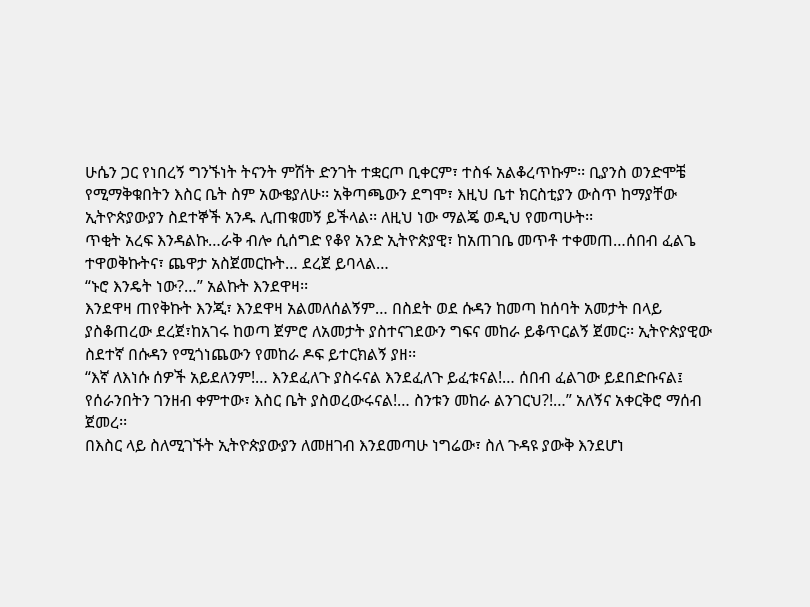ሁሴን ጋር የነበረኝ ግንኙነት ትናንት ምሽት ድንገት ተቋርጦ ቢቀርም፣ ተስፋ አልቆረጥኩም፡፡ ቢያንስ ወንድሞቼ የሚማቅቁበትን እስር ቤት ስም አውቄያለሁ፡፡ አቅጣጫውን ደግሞ፣ እዚህ ቤተ ክርስቲያን ውስጥ ከማያቸው ኢትዮጵያውያን ስደተኞች አንዱ ሊጠቁመኝ ይችላል፡፡ ለዚህ ነው ማልጄ ወዲህ የመጣሁት፡፡
ጥቂት አረፍ እንዳልኩ…ራቅ ብሎ ሲሰግድ የቆየ አንድ ኢትዮጵያዊ፣ ከአጠገቤ መጥቶ ተቀመጠ…ሰበብ ፈልጌ ተዋወቅኩትና፣ ጨዋታ አስጀመርኩት… ደረጀ ይባላል…
“ኑሮ እንዴት ነው?…” አልኩት እንደዋዛ፡፡
እንደዋዛ ጠየቅኩት እንጂ፣ እንደዋዛ አልመለሰልኝም… በስደት ወደ ሱዳን ከመጣ ከሰባት አመታት በላይ ያስቆጠረው ደረጀ፣ከአገሩ ከወጣ ጀምሮ ለአመታት ያስተናገደውን ግፍና መከራ ይቆጥርልኝ ጀመር፡፡ ኢትዮጵያዊው ስደተኛ በሱዳን የሚጎነጨውን የመከራ ዶፍ ይተርክልኝ ያዘ፡፡
“እኛ ለእነሱ ሰዎች አይደለንም!… እንደፈለጉ ያስሩናል እንደፈለጉ ይፈቱናል!… ሰበብ ፈልገው ይደበድቡናል፤ የሰራንበትን ገንዘብ ቀምተው፣ እስር ቤት ያስወረውሩናል!… ስንቱን መከራ ልንገርህ?!…” አለኝና አቀርቅሮ ማሰብ ጀመረ፡፡
በእስር ላይ ስለሚገኙት ኢትዮጵያውያን ለመዘገብ እንደመጣሁ ነግሬው፣ ስለ ጉዳዩ ያውቅ እንደሆነ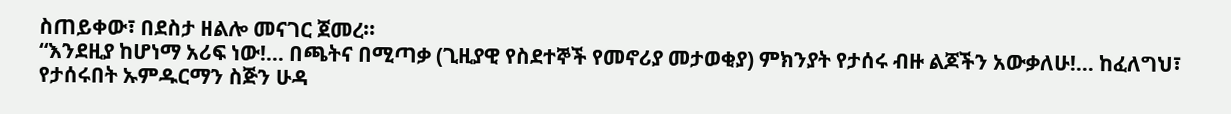ስጠይቀው፣ በደስታ ዘልሎ መናገር ጀመረ፡፡
“እንደዚያ ከሆነማ አሪፍ ነው!… በጫትና በሚጣቃ (ጊዚያዊ የስደተኞች የመኖሪያ መታወቂያ) ምክንያት የታሰሩ ብዙ ልጆችን አውቃለሁ!… ከፈለግህ፣ የታሰሩበት ኡምዱርማን ስጅን ሁዳ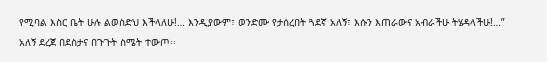የሚባል እስር ቤት ሁሉ ልወስድህ እችላለሁ!… እንዲያውም፣ ወንድሙ የታሰረበት ጓደኛ አለኝ፣ እሱን እጠራውና አብራችሁ ትሄዳላችሁ!…” አለኝ ደረጀ በደስታና በጉጉት ስሜት ተውጦ፡፡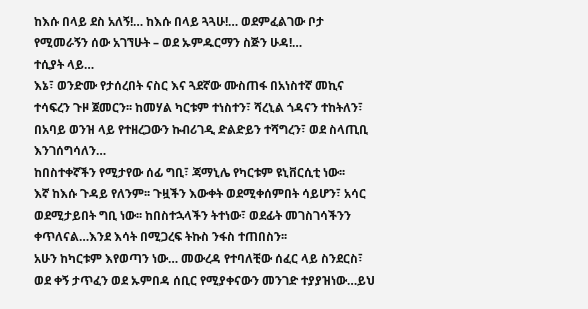ከእሱ በላይ ደስ አለኝ!… ከእሱ በላይ ጓጓሁ!… ወደምፈልገው ቦታ የሚመራኝን ሰው አገኘሁት – ወደ ኡምዱርማን ስጅን ሁዳ!…
ተሲያት ላይ…
እኔ፣ ወንድሙ የታሰረበት ናስር እና ጓደኛው ሙስጠፋ በአነስተኛ መኪና ተሳፍረን ጉዞ ጀመርን፡፡ ከመሃል ካርቱም ተነስተን፣ ሻረኒል ጎዳናን ተከትለን፣ በአባይ ወንዝ ላይ የተዘረጋውን ኩብሪገዲ ድልድይን ተሻግረን፣ ወደ ስላጢቢ እንገሰግሳለን…
ከበስተቀኛችን የሚታየው ሰፊ ግቢ፣ ጃማኒሌ የካርቱም ዩኒቨርሲቲ ነው፡፡
እኛ ከእሱ ጉዳይ የለንም፡፡ ጉዟችን እውቀት ወደሚቀሰምበት ሳይሆን፣ አሳር ወደሚታይበት ግቢ ነው፡፡ ከበስተኋላችን ትተነው፣ ወደፊት መገስገሳችንን ቀጥለናል…እንደ እሳት በሚጋረፍ ትኩስ ንፋስ ተጠበስን፡፡
አሁን ከካርቱም እየወጣን ነው… መውረዳ የተባለቺው ሰፈር ላይ ስንደርስ፣ ወደ ቀኝ ታጥፈን ወደ ኡምበዳ ሰቢር የሚያቀናውን መንገድ ተያያዝነው…ይህ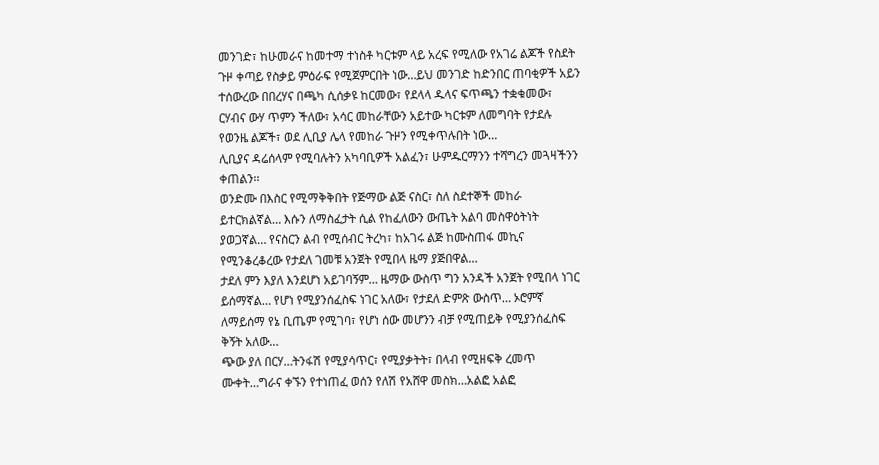መንገድ፣ ከሁመራና ከመተማ ተነስቶ ካርቱም ላይ አረፍ የሚለው የአገሬ ልጆች የስደት ጉዞ ቀጣይ የስቃይ ምዕራፍ የሚጀምርበት ነው…ይህ መንገድ ከድንበር ጠባቂዎች አይን ተሰውረው በበረሃና በጫካ ሲሰቃዩ ከርመው፣ የደላላ ዱላና ፍጥጫን ተቋቁመው፣ ርሃብና ውሃ ጥምን ችለው፣ አሳር መከራቸውን አይተው ካርቱም ለመግባት የታደሉ የወንዜ ልጆች፣ ወደ ሊቢያ ሌላ የመከራ ጉዞን የሚቀጥሉበት ነው…
ሊቢያና ዳሬሰላም የሚባሉትን አካባቢዎች አልፈን፣ ሁምዱርማንን ተሻግረን መጓዛችንን ቀጠልን፡፡
ወንድሙ በእስር የሚማቅቅበት የጅማው ልጅ ናስር፣ ስለ ስደተኞች መከራ ይተርክልኛል… እሱን ለማስፈታት ሲል የከፈለውን ውጤት አልባ መስዋዕትነት ያወጋኛል… የናስርን ልብ የሚሰብር ትረካ፣ ከአገሩ ልጅ ከሙስጠፋ መኪና የሚንቆረቆረው የታደለ ገመቹ አንጀት የሚበላ ዜማ ያጅበዋል…
ታደለ ምን እያለ እንደሆነ አይገባኝም… ዜማው ውስጥ ግን አንዳች አንጀት የሚበላ ነገር ይሰማኛል… የሆነ የሚያንሰፈስፍ ነገር አለው፣ የታደለ ድምጽ ውስጥ… ኦሮምኛ ለማይሰማ የኔ ቢጤም የሚገባ፣ የሆነ ሰው መሆንን ብቻ የሚጠይቅ የሚያንሰፈስፍ ቅኝት አለው…
ጭው ያለ በርሃ…ትንፋሽ የሚያሳጥር፣ የሚያቃትት፣ በላብ የሚዘፍቅ ረመጥ ሙቀት…ግራና ቀኙን የተነጠፈ ወሰን የለሽ የአሸዋ መስክ…አልፎ አልፎ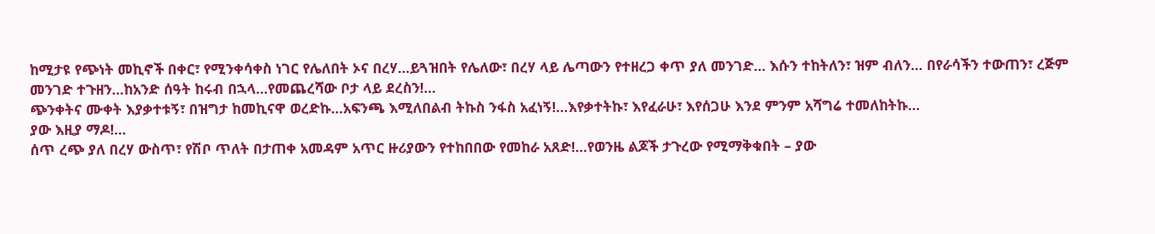ከሚታዩ የጭነት መኪኖች በቀር፣ የሚንቀሳቀስ ነገር የሌለበት ኦና በረሃ…ይጓዝበት የሌለው፣ በረሃ ላይ ሌጣውን የተዘረጋ ቀጥ ያለ መንገድ… እሱን ተከትለን፣ ዝም ብለን… በየራሳችን ተውጠን፣ ረጅም መንገድ ተጉዘን…ከአንድ ሰዓት ከሩብ በኋላ…የመጨረሻው ቦታ ላይ ደረስን!…
ጭንቀትና ሙቀት እያቃተቱኝ፣ በዝግታ ከመኪናዋ ወረድኩ…አፍንጫ እሚለበልብ ትኩስ ንፋስ አፈነኝ!…እየቃተትኩ፣ እየፈራሁ፣ እየሰጋሁ እንደ ምንም አሻግሬ ተመለከትኩ…
ያው እዚያ ማዶ!…
ሰጥ ረጭ ያለ በረሃ ውስጥ፣ የሽቦ ጥለት በታጠቀ አመዳም አጥር ዙሪያውን የተከበበው የመከራ አጸድ!…የወንዜ ልጆች ታጉረው የሚማቅቁበት – ያው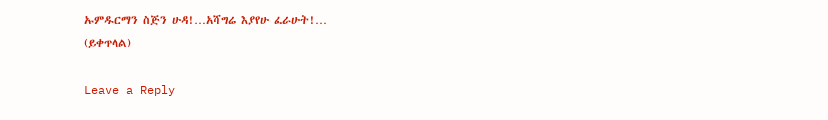ኡምዱርማን ስጅን ሁዳ!…አሻግሬ እያየሁ ፈራሁት!…
(ይቀጥላል)

Leave a Reply